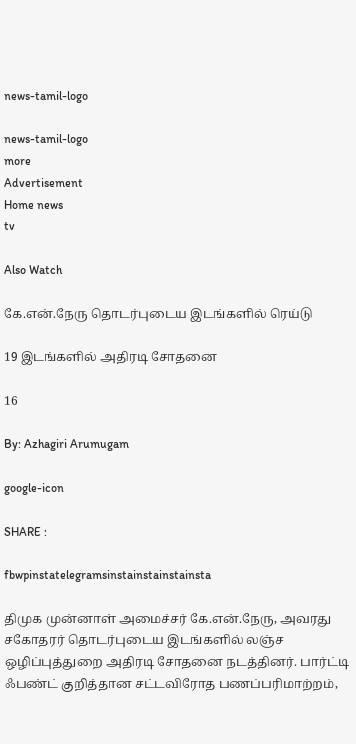news-tamil-logo

news-tamil-logo
more
Advertisement
Home news
tv

Also Watch

கே.என்.நேரு தொடர்புடைய இடங்களில் ரெய்டு

19 இடங்களில் அதிரடி சோதனை

16

By: Azhagiri Arumugam

google-icon

SHARE :

fbwpinstatelegramsinstainstainstainsta

திமுக முன்னாள் அமைச்சர் கே.என்.நேரு, அவரது சகோதரர் தொடர்புடைய இடங்களில் லஞ்ச ஒழிப்புத்துறை அதிரடி சோதனை நடத்தினர். பார்ட்டி ஃபண்ட் குறித்தான சட்டவிரோத பணப்பரிமாற்றம்,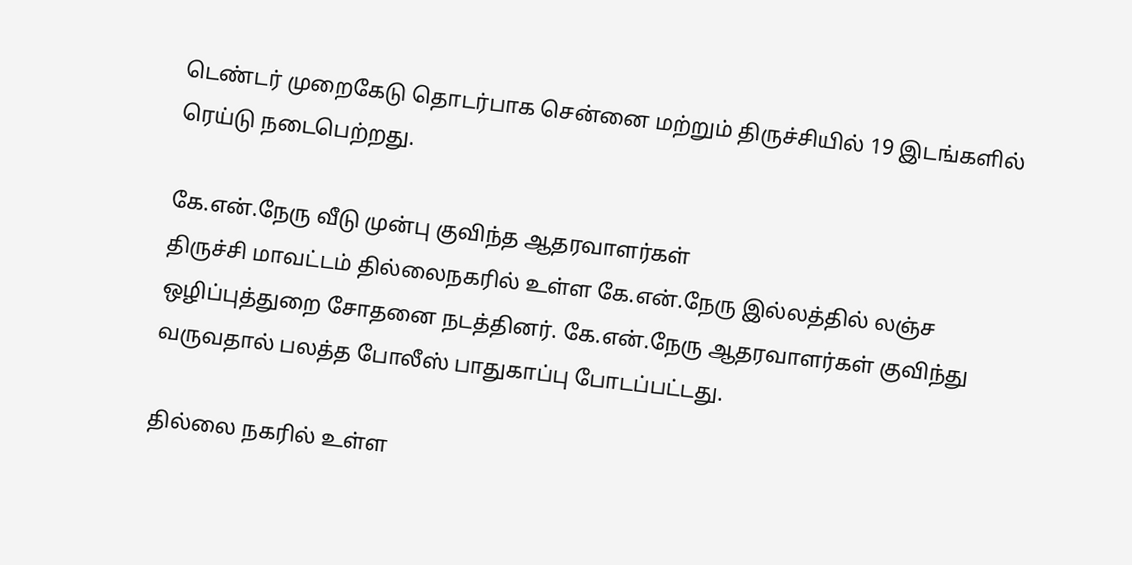டெண்டர் முறைகேடு தொடர்பாக சென்னை மற்றும் திருச்சியில் 19 இடங்களில் ரெய்டு நடைபெற்றது.

கே.என்.நேரு வீடு முன்பு குவிந்த ஆதரவாளர்கள்
திருச்சி மாவட்டம் தில்லைநகரில் உள்ள கே.என்.நேரு இல்லத்தில் லஞ்ச ஒழிப்புத்துறை சோதனை நடத்தினர். கே.என்.நேரு ஆதரவாளர்கள் குவிந்து வருவதால் பலத்த போலீஸ் பாதுகாப்பு போடப்பட்டது.

தில்லை நகரில் உள்ள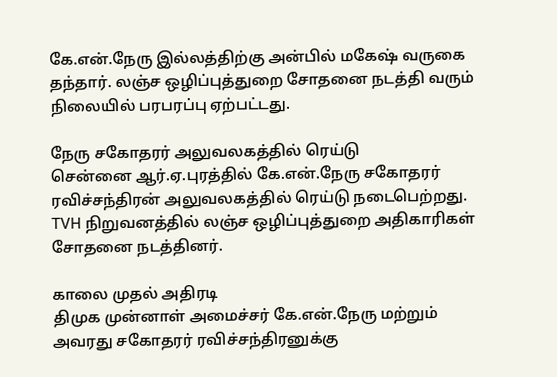கே.என்.நேரு இல்லத்திற்கு அன்பில் மகேஷ் வருகை தந்தார். லஞ்ச ஒழிப்புத்துறை சோதனை நடத்தி வரும் நிலையில் பரபரப்பு ஏற்பட்டது.

நேரு சகோதரர் அலுவலகத்தில் ரெய்டு
சென்னை ஆர்.ஏ.புரத்தில் கே.என்.நேரு சகோதரர் ரவிச்சந்திரன் அலுவலகத்தில் ரெய்டு நடைபெற்றது. TVH நிறுவனத்தில் லஞ்ச ஒழிப்புத்துறை அதிகாரிகள் சோதனை நடத்தினர்.

காலை முதல் அதிரடி
திமுக முன்னாள் அமைச்சர் கே.என்.நேரு மற்றும் அவரது சகோதரர் ரவிச்சந்திரனுக்கு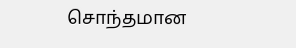சொந்தமான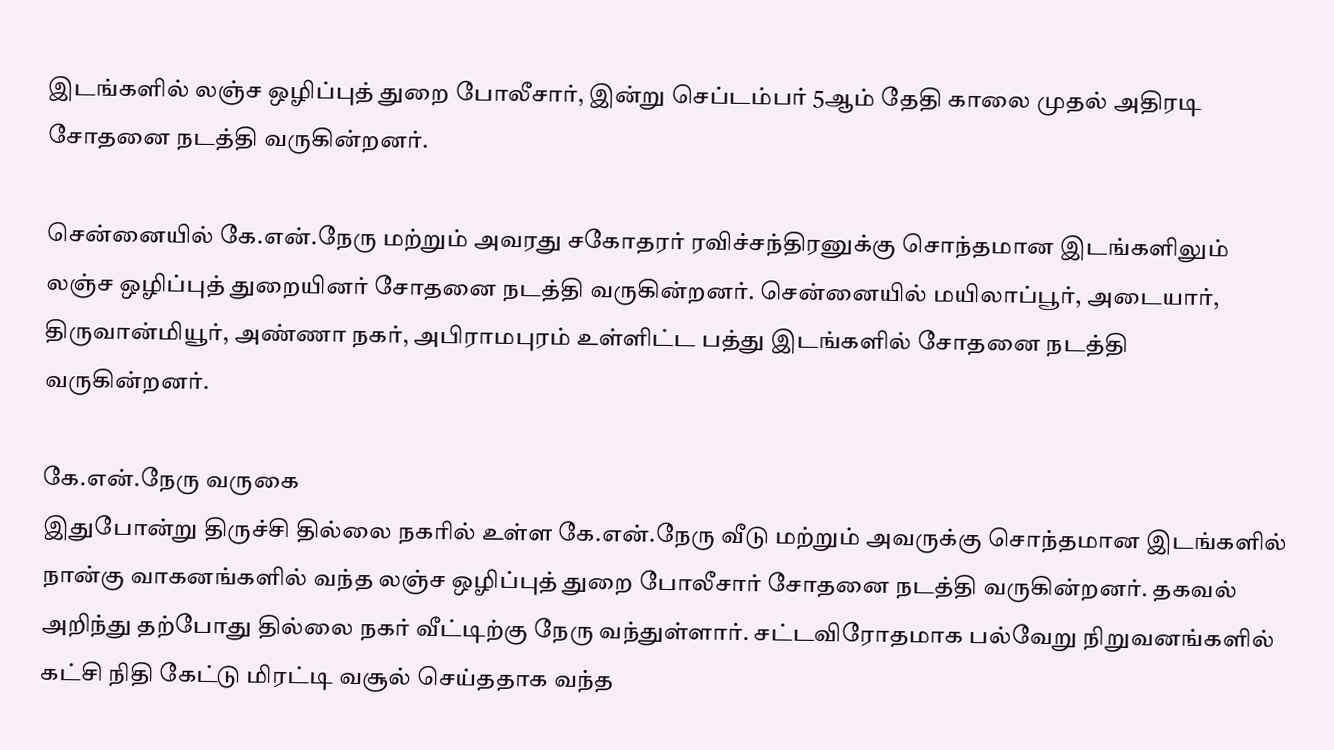இடங்களில் லஞ்ச ஒழிப்புத் துறை போலீசார், இன்று செப்டம்பர் 5ஆம் தேதி காலை முதல் அதிரடி சோதனை நடத்தி வருகின்றனர்.

சென்னையில் கே.என்.நேரு மற்றும் அவரது சகோதரர் ரவிச்சந்திரனுக்கு சொந்தமான இடங்களிலும் லஞ்ச ஒழிப்புத் துறையினர் சோதனை நடத்தி வருகின்றனர். சென்னையில் மயிலாப்பூர், அடையார், திருவான்மியூர், அண்ணா நகர், அபிராமபுரம் உள்ளிட்ட பத்து இடங்களில் சோதனை நடத்தி வருகின்றனர்.

கே.என்.நேரு வருகை
இதுபோன்று திருச்சி தில்லை நகரில் உள்ள கே.என்.நேரு வீடு மற்றும் அவருக்கு சொந்தமான இடங்களில் நான்கு வாகனங்களில் வந்த லஞ்ச ஒழிப்புத் துறை போலீசார் சோதனை நடத்தி வருகின்றனர். தகவல் அறிந்து தற்போது தில்லை நகர் வீட்டிற்கு நேரு வந்துள்ளார். சட்டவிரோதமாக பல்வேறு நிறுவனங்களில் கட்சி நிதி கேட்டு மிரட்டி வசூல் செய்ததாக வந்த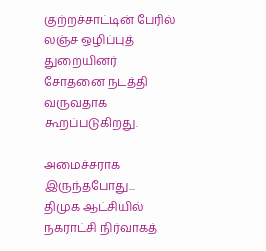குற்றச்சாட்டின் பேரில் லஞ்ச ஒழிப்புத் துறையினர் சோதனை நடத்தி வருவதாக கூறப்படுகிறது.

அமைச்சராக இருந்தபோது...
திமுக ஆட்சியில் நகராட்சி நிர்வாகத்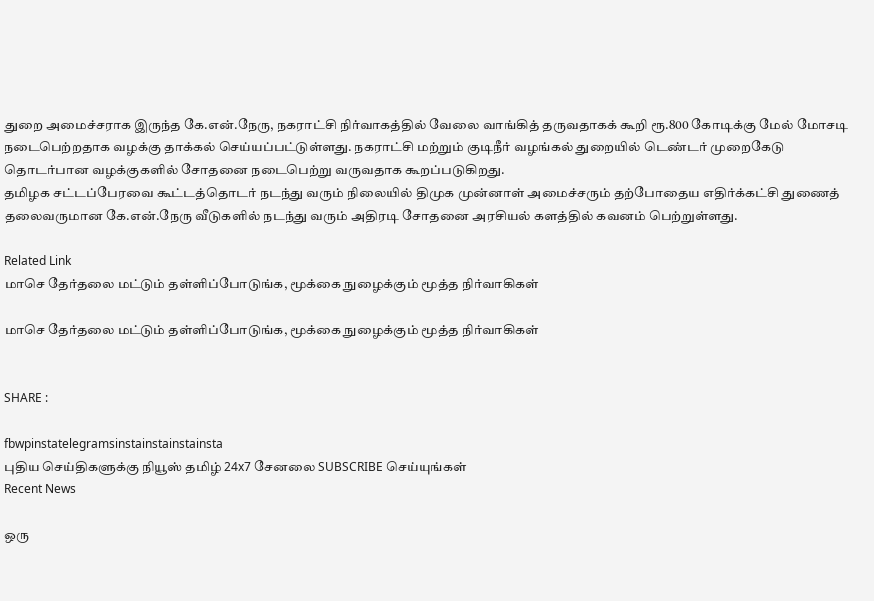துறை அமைச்சராக இருந்த கே.என்.நேரு, நகராட்சி நிர்வாகத்தில் வேலை வாங்கித் தருவதாகக் கூறி ரூ.800 கோடிக்கு மேல் மோசடி நடைபெற்றதாக வழக்கு தாக்கல் செய்யப்பட்டுள்ளது. நகராட்சி மற்றும் குடிநீர் வழங்கல் துறையில் டெண்டர் முறைகேடு தொடர்பான வழக்குகளில் சோதனை நடைபெற்று வருவதாக கூறப்படுகிறது.
தமிழக சட்டப்பேரவை கூட்டத்தொடர் நடந்து வரும் நிலையில் திமுக முன்னாள் அமைச்சரும் தற்போதைய எதிர்க்கட்சி துணைத் தலைவருமான கே.என்.நேரு வீடுகளில் நடந்து வரும் அதிரடி சோதனை அரசியல் களத்தில் கவனம் பெற்றுள்ளது.

Related Link
மாசெ தேர்தலை மட்டும் தள்ளிப்போடுங்க, மூக்கை நுழைக்கும் மூத்த நிர்வாகிகள்

மாசெ தேர்தலை மட்டும் தள்ளிப்போடுங்க, மூக்கை நுழைக்கும் மூத்த நிர்வாகிகள்


SHARE :

fbwpinstatelegramsinstainstainstainsta
புதிய செய்திகளுக்கு நியூஸ் தமிழ் 24x7 சேனலை SUBSCRIBE செய்யுங்கள்
Recent News

ஒரு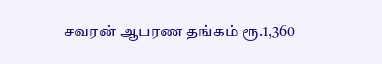சவரன் ஆபரண தங்கம் ரூ.1,360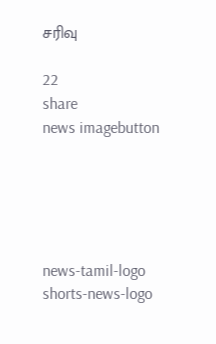சரிவு

22
share
news imagebutton





news-tamil-logo
shorts-news-logo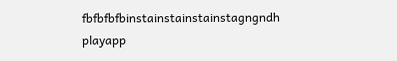fbfbfbfbinstainstainstainstagngndh
playapp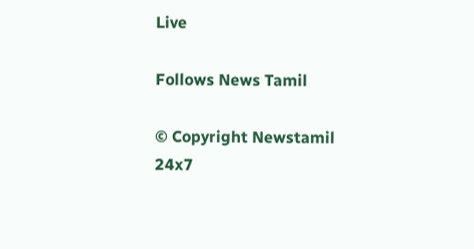Live

Follows News Tamil

© Copyright Newstamil 24x7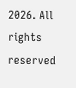2026. All rights reserved